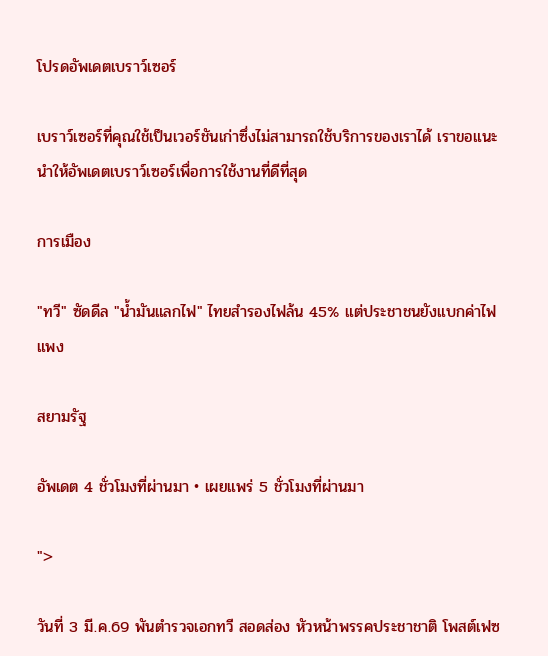โปรดอัพเดตเบราว์เซอร์

เบราว์เซอร์ที่คุณใช้เป็นเวอร์ชันเก่าซึ่งไม่สามารถใช้บริการของเราได้ เราขอแนะนำให้อัพเดตเบราว์เซอร์เพื่อการใช้งานที่ดีที่สุด

การเมือง

"ทวี" ซัดดีล "น้ำมันแลกไฟ" ไทยสำรองไฟล้น 45% แต่ประชาชนยังแบกค่าไฟแพง

สยามรัฐ

อัพเดต 4 ชั่วโมงที่ผ่านมา • เผยแพร่ 5 ชั่วโมงที่ผ่านมา

">

วันที่ 3 มี.ค.69 พันตำรวจเอกทวี สอดส่อง หัวหน้าพรรคประชาชาติ โพสต์เฟซ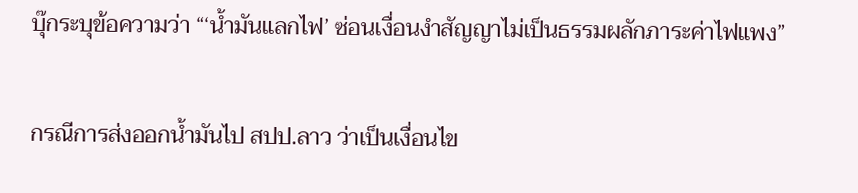บุ๊กระบุข้อความว่า “‘น้ำมันแลกไฟ’ ซ่อนเงื่อนงำสัญญาไม่เป็นธรรมผลักภาระค่าไฟแพง”

กรณีการส่งออกน้ำมันไป สปป.ลาว ว่าเป็นเงื่อนไข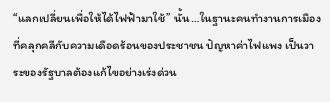“แลกเปลี่ยนเพื่อให้ได้ไฟฟ้ามาใช้” นั้น…ในฐานะคนทำงานการเมืองที่คลุกคลีกับความเดือดร้อนของประชาชน ปัญหาค่าไฟแพง เป็นวาระของรัฐบาลต้องแก้ไขอย่างเร่งด่วน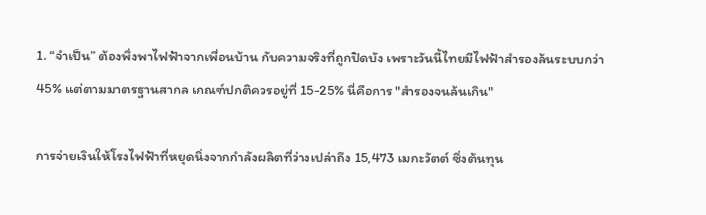1. “จำเป็น” ต้องพึ่งพาไฟฟ้าจากเพื่อนบ้าน กับความจริงที่ถูกปิดบัง เพราะวันนี้ไทยมีไฟฟ้าสำรองล้นระบบกว่า 45% แต่ตามมาตรฐานสากล เกณฑ์ปกติควรอยู่ที่ 15-25% นี่คือการ "สำรองจนล้นเกิน"

การจ่ายเงินให้โรงไฟฟ้าที่หยุดนิ่งจากกำลังผลิตที่ว่างเปล่าถึง 15,473 เมกะวัตต์ ซึ่งต้นทุน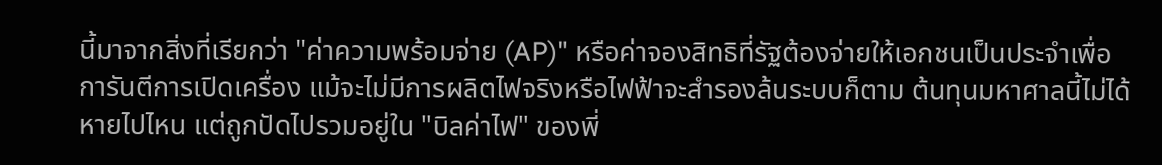นี้มาจากสิ่งที่เรียกว่า "ค่าความพร้อมจ่าย (AP)" หรือค่าจองสิทธิที่รัฐต้องจ่ายให้เอกชนเป็นประจำเพื่อการันตีการเปิดเครื่อง แม้จะไม่มีการผลิตไฟจริงหรือไฟฟ้าจะสำรองล้นระบบก็ตาม ต้นทุนมหาศาลนี้ไม่ได้หายไปไหน แต่ถูกปัดไปรวมอยู่ใน "บิลค่าไฟ" ของพี่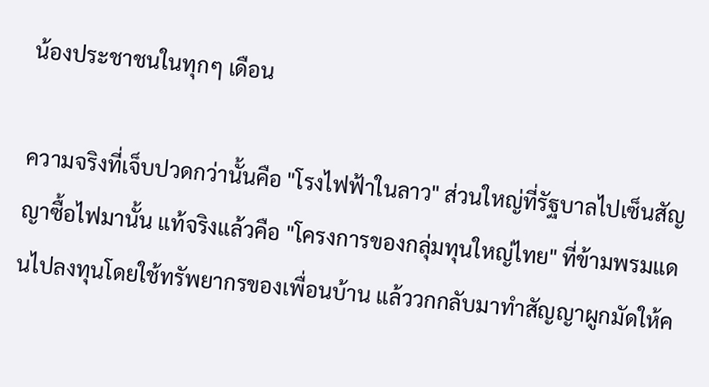น้องประชาชนในทุกๆ เดือน

ความจริงที่เจ็บปวดกว่านั้นคือ "โรงไฟฟ้าในลาว" ส่วนใหญ่ที่รัฐบาลไปเซ็นสัญญาซื้อไฟมานั้น แท้จริงแล้วคือ "โครงการของกลุ่มทุนใหญ่ไทย" ที่ข้ามพรมแดนไปลงทุนโดยใช้ทรัพยากรของเพื่อนบ้าน แล้ววกกลับมาทำสัญญาผูกมัดให้ค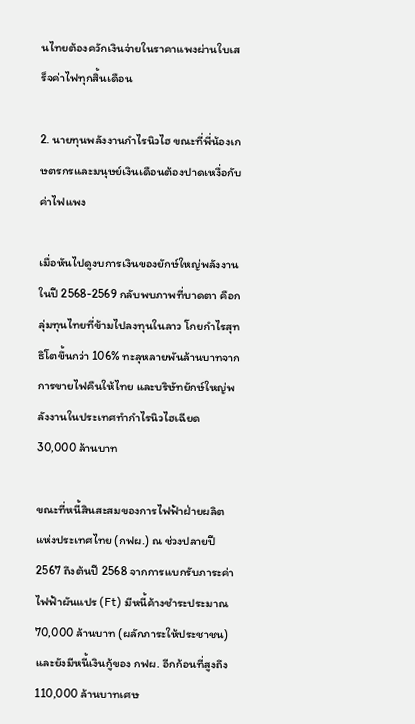นไทยต้องควักเงินจ่ายในราคาแพงผ่านใบเสร็จค่าไฟทุกสิ้นเดือน

2. นายทุนพลังงานกำไรนิวไฮ ขณะที่พี่น้องเกษตรกรและมนุษย์เงินเดือนต้องปาดเหงื่อกับค่าไฟแพง

เมื่อหันไปดูงบการเงินของยักษ์ใหญ่พลังงานในปี 2568-2569 กลับพบภาพที่บาดตา คือกลุ่มทุนไทยที่ข้ามไปลงทุนในลาว โกยกำไรสุทธิโตขึ้นกว่า 106% ทะลุหลายพันล้านบาทจากการขายไฟคืนให้ไทย และบริษัทยักษ์ใหญ่พลังงานในประเทศทำกำไรนิวไฮเฉียด 30,000 ล้านบาท

ขณะที่หนี้สินสะสมของการไฟฟ้าฝ่ายผลิตแห่งประเทศไทย (กฟผ.) ณ ช่วงปลายปี 2567 ถึงต้นปี 2568 จากการแบกรับภาระค่าไฟฟ้าผันแปร (Ft) มีหนี้ค้างชำระประมาณ 70,000 ล้านบาท (ผลักภาระให้ประชาชน) และยังมีหนี้เงินกู้ของ กฟผ. อีกก้อนที่สูงถึง 110,000 ล้านบาทเศษ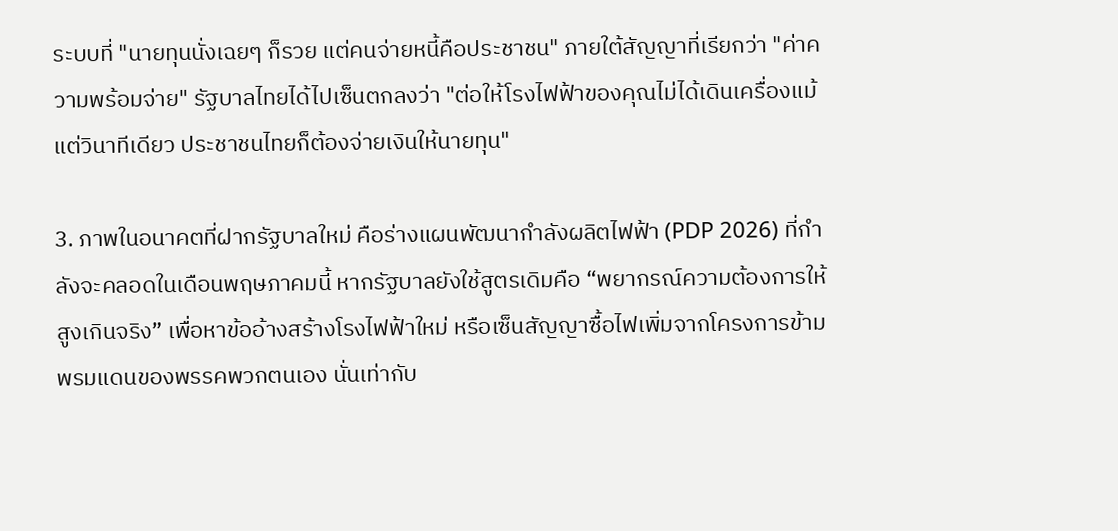ระบบที่ "นายทุนนั่งเฉยๆ ก็รวย แต่คนจ่ายหนี้คือประชาชน" ภายใต้สัญญาที่เรียกว่า "ค่าความพร้อมจ่าย" รัฐบาลไทยได้ไปเซ็นตกลงว่า "ต่อให้โรงไฟฟ้าของคุณไม่ได้เดินเครื่องแม้แต่วินาทีเดียว ประชาชนไทยก็ต้องจ่ายเงินให้นายทุน"

3. ภาพในอนาคตที่ฝากรัฐบาลใหม่ คือร่างแผนพัฒนากำลังผลิตไฟฟ้า (PDP 2026) ที่กำลังจะคลอดในเดือนพฤษภาคมนี้ หากรัฐบาลยังใช้สูตรเดิมคือ “พยากรณ์ความต้องการให้สูงเกินจริง” เพื่อหาข้ออ้างสร้างโรงไฟฟ้าใหม่ หรือเซ็นสัญญาซื้อไฟเพิ่มจากโครงการข้ามพรมแดนของพรรคพวกตนเอง นั่นเท่ากับ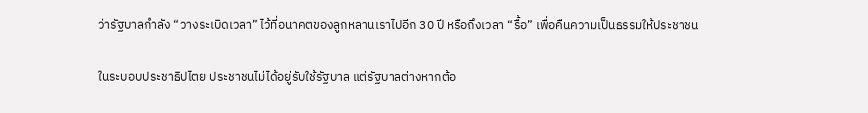ว่ารัฐบาลกำลัง “วางระเบิดเวลา” ไว้ที่อนาคตของลูกหลานเราไปอีก 30 ปี หรือถึงเวลา “รื้อ” เพื่อคืนความเป็นธรรมให้ประชาชน

ในระบอบประชาธิปไตย ประชาชนไม่ได้อยู่รับใช้รัฐบาล แต่รัฐบาลต่างหากต้อ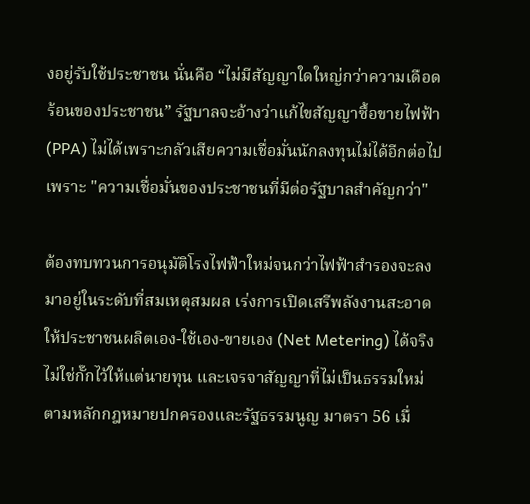งอยู่รับใช้ประชาชน นั่นคือ “ไม่มีสัญญาใดใหญ่กว่าความเดือดร้อนของประชาชน” รัฐบาลจะอ้างว่าแก้ไขสัญญาซื้อขายไฟฟ้า (PPA) ไม่ได้เพราะกลัวเสียความเชื่อมั่นนักลงทุนไม่ได้อีกต่อไป เพราะ "ความเชื่อมั่นของประชาชนที่มีต่อรัฐบาลสำคัญกว่า"

ต้องทบทวนการอนุมัติโรงไฟฟ้าใหม่จนกว่าไฟฟ้าสำรองจะลงมาอยู่ในระดับที่สมเหตุสมผล เร่งการเปิดเสรีพลังงานสะอาดให้ประชาชนผลิตเอง-ใช้เอง-ขายเอง (Net Metering) ได้จริง ไม่ใช่กั๊กไว้ให้แต่นายทุน และเจรจาสัญญาที่ไม่เป็นธรรมใหม่ ตามหลักกฎหมายปกครองและรัฐธรรมนูญ มาตรา 56 เมื่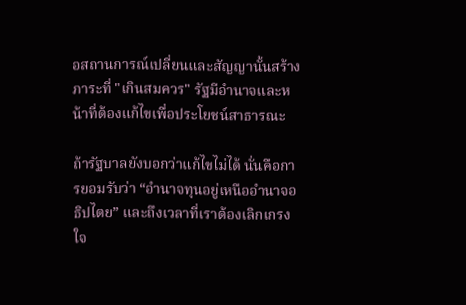อสถานการณ์เปลี่ยนและสัญญานั้นสร้างภาระที่ "เกินสมควร" รัฐมีอำนาจและหน้าที่ต้องแก้ไขเพื่อประโยชน์สาธารณะ

ถ้ารัฐบาลยังบอกว่าแก้ไขไม่ได้ นั่นคือการยอมรับว่า “อำนาจทุนอยู่เหนืออำนาจอธิปไตย” และถึงเวลาที่เราต้องเลิกเกรงใจ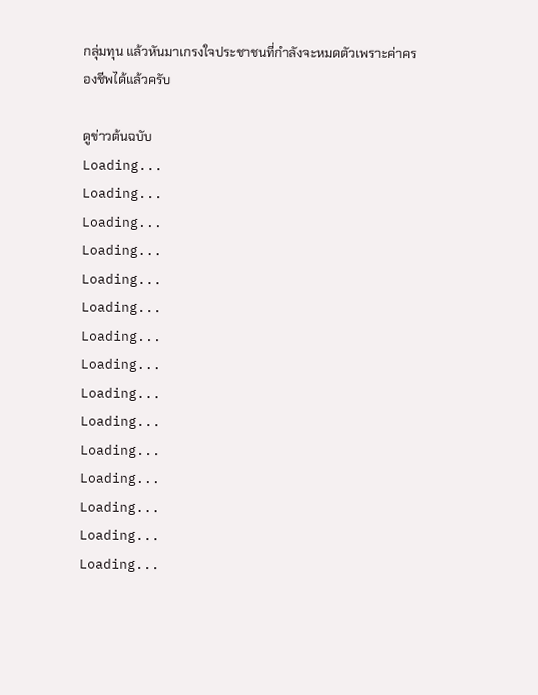กลุ่มทุน แล้วหันมาเกรงใจประชาชนที่กำลังจะหมดตัวเพราะค่าครองชีพได้แล้วครับ

ดูข่าวต้นฉบับ
Loading...
Loading...
Loading...
Loading...
Loading...
Loading...
Loading...
Loading...
Loading...
Loading...
Loading...
Loading...
Loading...
Loading...
Loading...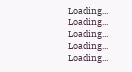Loading...
Loading...
Loading...
Loading...
Loading...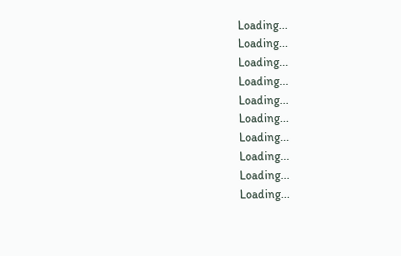Loading...
Loading...
Loading...
Loading...
Loading...
Loading...
Loading...
Loading...
Loading...
Loading...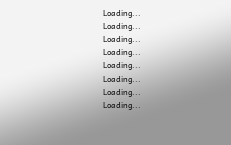Loading...
Loading...
Loading...
Loading...
Loading...
Loading...
Loading...
Loading...